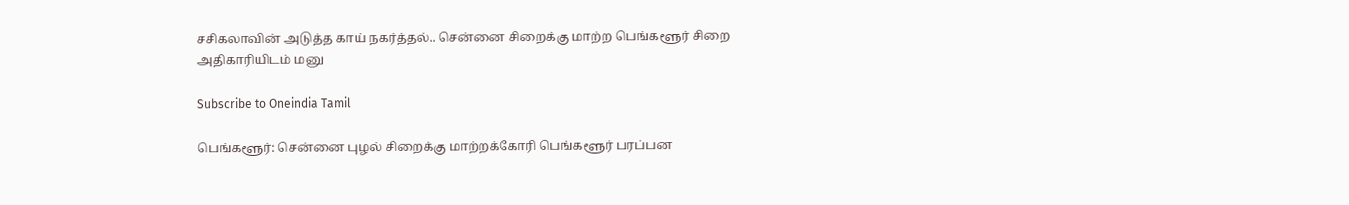சசிகலாவின் அடுத்த காய் நகர்த்தல்.. சென்னை சிறைக்கு மாற்ற பெங்களூர் சிறை அதிகாரியிடம் மனு

Subscribe to Oneindia Tamil

பெங்களூர்: சென்னை புழல் சிறைக்கு மாற்றக்கோரி பெங்களூர் பரப்பன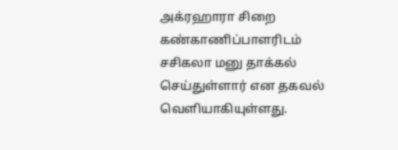அக்ரஹாரா சிறை கண்காணிப்பாளரிடம் சசிகலா மனு தாக்கல் செய்துள்ளார் என தகவல் வெளியாகியுள்ளது.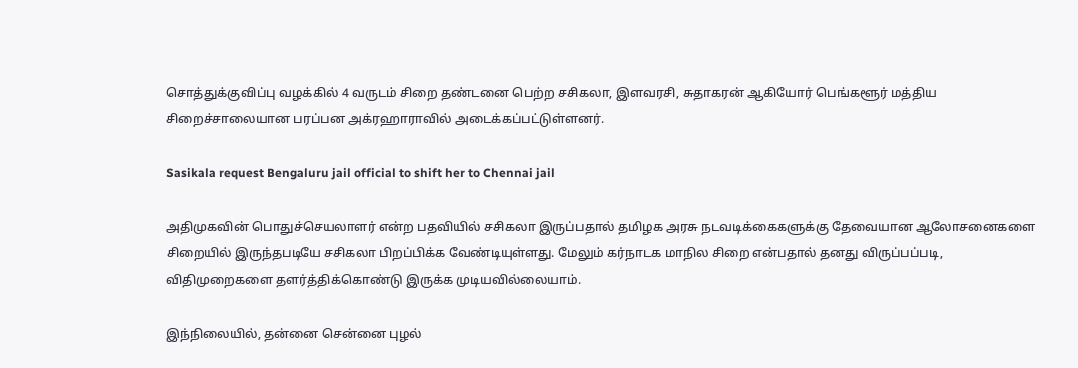சொத்துக்குவிப்பு வழக்கில் 4 வருடம் சிறை தண்டனை பெற்ற சசிகலா, இளவரசி, சுதாகரன் ஆகியோர் பெங்களூர் மத்திய சிறைச்சாலையான பரப்பன அக்ரஹாராவில் அடைக்கப்பட்டுள்ளனர்.

Sasikala request Bengaluru jail official to shift her to Chennai jail

அதிமுகவின் பொதுச்செயலாளர் என்ற பதவியில் சசிகலா இருப்பதால் தமிழக அரசு நடவடிக்கைகளுக்கு தேவையான ஆலோசனைகளை சிறையில் இருந்தபடியே சசிகலா பிறப்பிக்க வேண்டியுள்ளது. மேலும் கர்நாடக மாநில சிறை என்பதால் தனது விருப்பப்படி, விதிமுறைகளை தளர்த்திக்கொண்டு இருக்க முடியவில்லையாம்.

இந்நிலையில், தன்னை சென்னை புழல்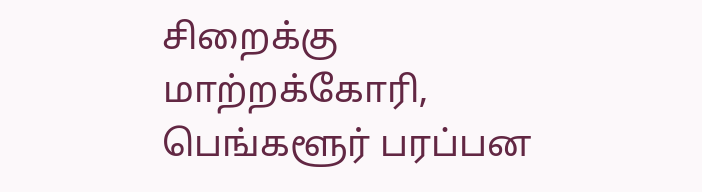சிறைக்கு மாற்றக்கோரி, பெங்களூர் பரப்பன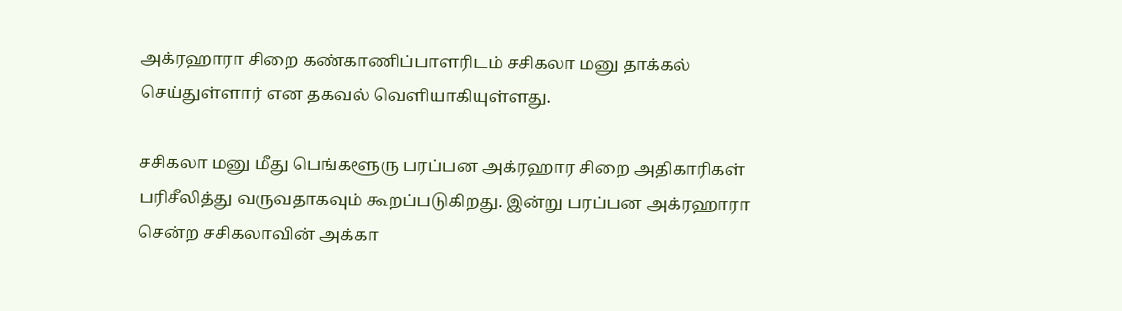அக்ரஹாரா சிறை கண்காணிப்பாளரிடம் சசிகலா மனு தாக்கல் செய்துள்ளார் என தகவல் வெளியாகியுள்ளது.

சசிகலா மனு மீது பெங்களூரு பரப்பன அக்ரஹார சிறை அதிகாரிகள் பரிசீலித்து வருவதாகவும் கூறப்படுகிறது. இன்று பரப்பன அக்ரஹாரா சென்ற சசிகலாவின் அக்கா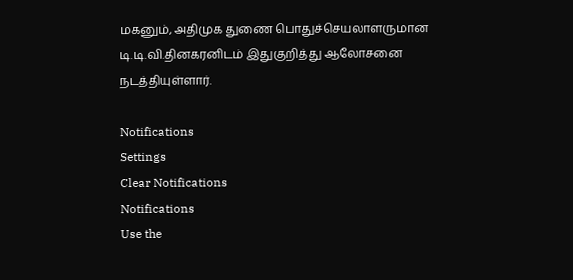மகனும், அதிமுக துணை பொதுச்செயலாளருமான டி.டி.வி.தினகரனிடம் இதுகுறித்து ஆலோசனை நடத்தியுள்ளார்.

Notifications
Settings
Clear Notifications
Notifications
Use the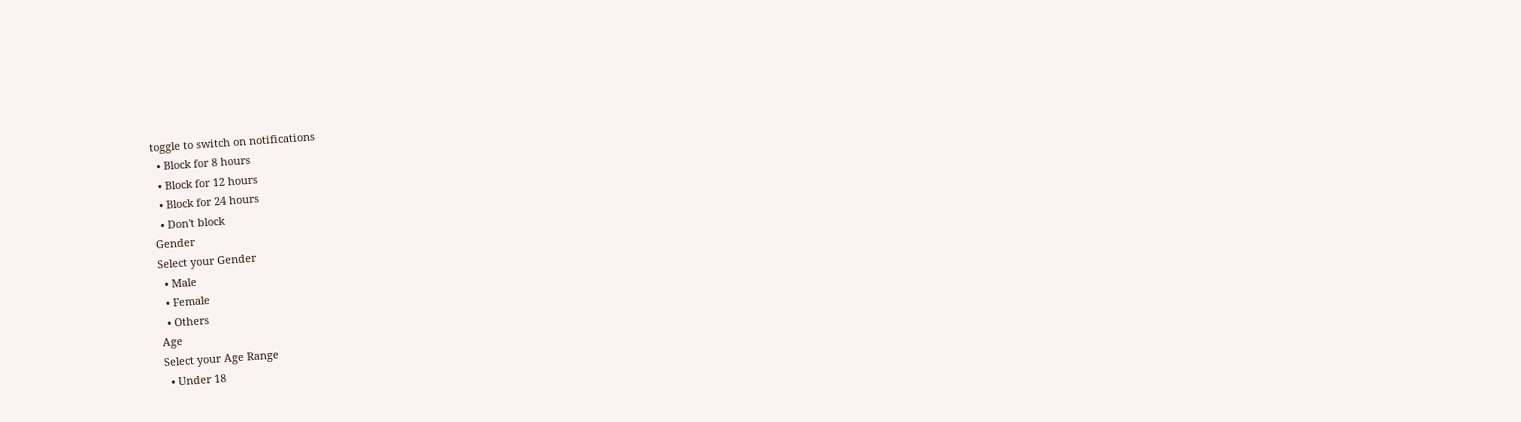toggle to switch on notifications
  • Block for 8 hours
  • Block for 12 hours
  • Block for 24 hours
  • Don't block
Gender
Select your Gender
  • Male
  • Female
  • Others
Age
Select your Age Range
  • Under 18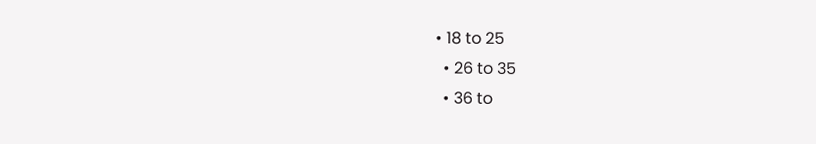• 18 to 25
  • 26 to 35
  • 36 to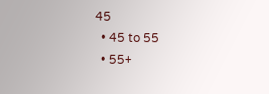45
  • 45 to 55
  • 55+